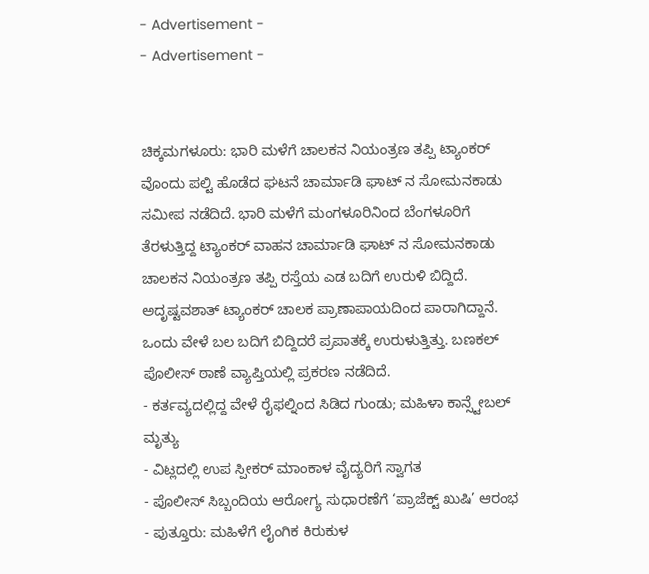- Advertisement -
- Advertisement -


ಚಿಕ್ಕಮಗಳೂರು: ಭಾರಿ ಮಳೆಗೆ ಚಾಲಕನ ನಿಯಂತ್ರಣ ತಪ್ಪಿ ಟ್ಯಾಂಕರ್ ವೊಂದು ಪಲ್ಟಿ ಹೊಡೆದ ಘಟನೆ ಚಾರ್ಮಾಡಿ ಘಾಟ್ ನ ಸೋಮನಕಾಡು ಸಮೀಪ ನಡೆದಿದೆ. ಭಾರಿ ಮಳೆಗೆ ಮಂಗಳೂರಿನಿಂದ ಬೆಂಗಳೂರಿಗೆ ತೆರಳುತ್ತಿದ್ದ ಟ್ಯಾಂಕರ್ ವಾಹನ ಚಾರ್ಮಾಡಿ ಘಾಟ್ ನ ಸೋಮನಕಾಡು ಚಾಲಕನ ನಿಯಂತ್ರಣ ತಪ್ಪಿ ರಸ್ತೆಯ ಎಡ ಬದಿಗೆ ಉರುಳಿ ಬಿದ್ದಿದೆ.
ಅದೃಷ್ಟವಶಾತ್ ಟ್ಯಾಂಕರ್ ಚಾಲಕ ಪ್ರಾಣಾಪಾಯದಿಂದ ಪಾರಾಗಿದ್ದಾನೆ. ಒಂದು ವೇಳೆ ಬಲ ಬದಿಗೆ ಬಿದ್ದಿದರೆ ಪ್ರಪಾತಕ್ಕೆ ಉರುಳುತ್ತಿತ್ತು. ಬಣಕಲ್ ಪೊಲೀಸ್ ಠಾಣೆ ವ್ಯಾಪ್ತಿಯಲ್ಲಿ ಪ್ರಕರಣ ನಡೆದಿದೆ.
- ಕರ್ತವ್ಯದಲ್ಲಿದ್ದ ವೇಳೆ ರೈಫಲ್ನಿಂದ ಸಿಡಿದ ಗುಂಡು; ಮಹಿಳಾ ಕಾನ್ಸ್ಟೇಬಲ್ ಮೃತ್ಯು
- ವಿಟ್ಲದಲ್ಲಿ ಉಪ ಸ್ಪೀಕರ್ ಮಾಂಕಾಳ ವೈದ್ಯರಿಗೆ ಸ್ವಾಗತ
- ಪೊಲೀಸ್ ಸಿಬ್ಬಂದಿಯ ಆರೋಗ್ಯ ಸುಧಾರಣೆಗೆ ‘ಪ್ರಾಜೆಕ್ಟ್ ಖುಷಿ’ ಆರಂಭ
- ಪುತ್ತೂರು: ಮಹಿಳೆಗೆ ಲೈಂಗಿಕ ಕಿರುಕುಳ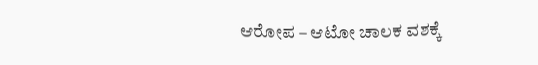ಆರೋಪ – ಆಟೋ ಚಾಲಕ ವಶಕ್ಕೆ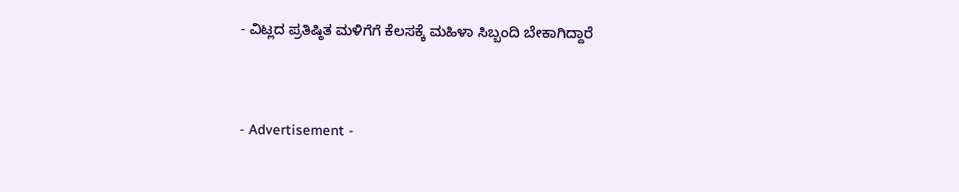- ವಿಟ್ಲದ ಪ್ರತಿಷ್ಠಿತ ಮಳಿಗೆಗೆ ಕೆಲಸಕ್ಕೆ ಮಹಿಳಾ ಸಿಬ್ಬಂದಿ ಬೇಕಾಗಿದ್ದಾರೆ


- Advertisement -